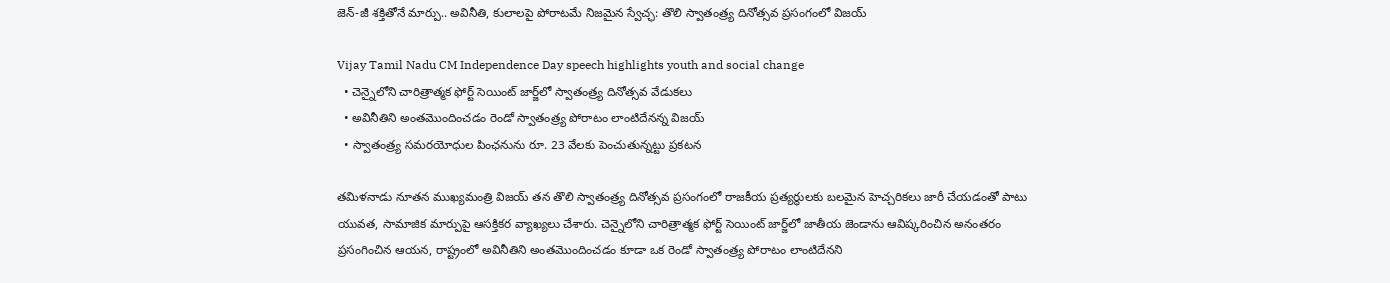జెన్-జీ శక్తితోనే మార్పు.. అవినీతి, కులాలపై పోరాటమే నిజమైన స్వేచ్ఛ: తొలి స్వాతంత్ర్య దినోత్సవ ప్రసంగంలో విజయ్

Vijay Tamil Nadu CM Independence Day speech highlights youth and social change
  • చెన్నైలోని చారిత్రాత్మక ఫోర్ట్ సెయింట్ జార్జ్‌లో స్వాతంత్ర్య దినోత్సవ వేడుకలు
  • అవినీతిని అంతమొందించడం రెండో స్వాతంత్ర్య పోరాటం లాంటిదేనన్న విజయ్
  • స్వాతంత్ర్య సమరయోధుల పింఛనును రూ. 23 వేలకు పెంచుతున్నట్టు ప్రకటన

తమిళనాడు నూతన ముఖ్యమంత్రి విజయ్ తన తొలి స్వాతంత్ర్య దినోత్సవ ప్రసంగంలో రాజకీయ ప్రత్యర్థులకు బలమైన హెచ్చరికలు జారీ చేయడంతో పాటు యువత, సామాజిక మార్పుపై ఆసక్తికర వ్యాఖ్యలు చేశారు. చెన్నైలోని చారిత్రాత్మక ఫోర్ట్ సెయింట్ జార్జ్‌లో జాతీయ జెండాను ఆవిష్కరించిన అనంతరం ప్రసంగించిన ఆయన, రాష్ట్రంలో అవినీతిని అంతమొందించడం కూడా ఒక రెండో స్వాతంత్ర్య పోరాటం లాంటిదేనని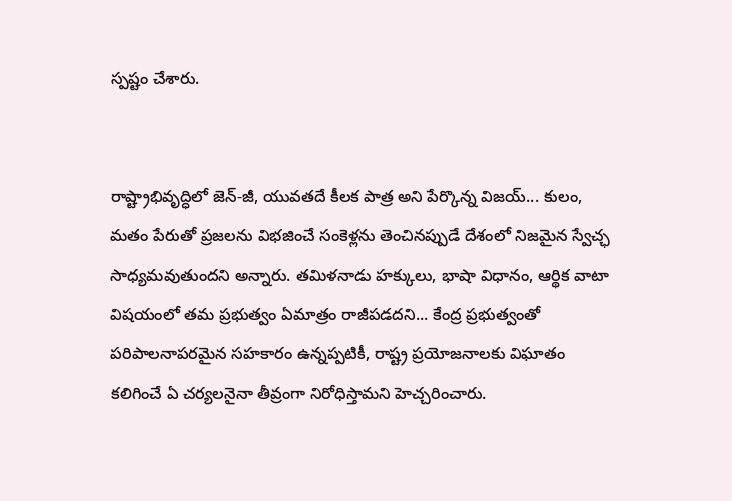స్పష్టం చేశారు.


రాష్ట్రాభివృద్ధిలో జెన్-జీ, యువతదే కీలక పాత్ర అని పేర్కొన్న విజయ్... కులం, మతం పేరుతో ప్రజలను విభజించే సంకెళ్లను తెంచినప్పుడే దేశంలో నిజమైన స్వేచ్ఛ సాధ్యమవుతుందని అన్నారు. తమిళనాడు హక్కులు, భాషా విధానం, ఆర్థిక వాటా విషయంలో తమ ప్రభుత్వం ఏమాత్రం రాజీపడదని... కేంద్ర ప్రభుత్వంతో పరిపాలనాపరమైన సహకారం ఉన్నప్పటికీ, రాష్ట్ర ప్రయోజనాలకు విఘాతం కలిగించే ఏ చర్యలనైనా తీవ్రంగా నిరోధిస్తామని హెచ్చరించారు.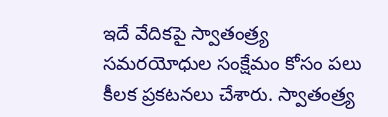ఇదే వేదికపై స్వాతంత్ర్య సమరయోధుల సంక్షేమం కోసం పలు కీలక ప్రకటనలు చేశారు. స్వాతంత్ర్య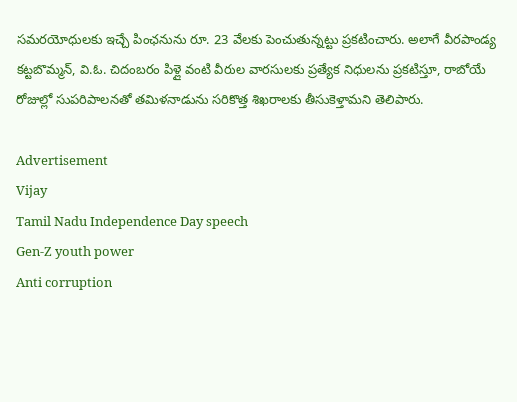సమరయోధులకు ఇచ్చే పింఛనును రూ. 23 వేలకు పెంచుతున్నట్టు ప్రకటించారు. అలాగే వీరపాండ్య కట్టబొమ్మన్, వి.ఓ. చిదంబరం పిళ్లై వంటి వీరుల వారసులకు ప్రత్యేక నిధులను ప్రకటిస్తూ, రాబోయే రోజుల్లో సుపరిపాలనతో తమిళనాడును సరికొత్త శిఖరాలకు తీసుకెళ్తామని తెలిపారు.

Advertisement
Vijay
Tamil Nadu Independence Day speech
Gen-Z youth power
Anti corruption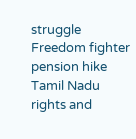struggle
Freedom fighter pension hike
Tamil Nadu rights and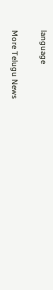language

More Telugu News